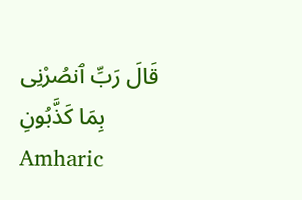قَالَ رَبِّ ٱنصُرْنِى بِمَا كَذَّبُونِ Amharic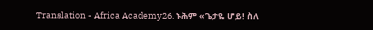Translation - Africa Academy26. ኑሕም «ጌታዬ ሆይ! ስለ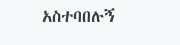አስተባበሉኝ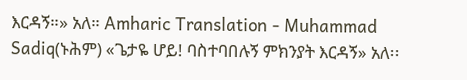እርዳኝ።» አለ። Amharic Translation - Muhammad Sadiq(ኑሕም) «ጌታዬ ሆይ! ባስተባበሉኝ ምክንያት እርዳኝ» አለ፡፡